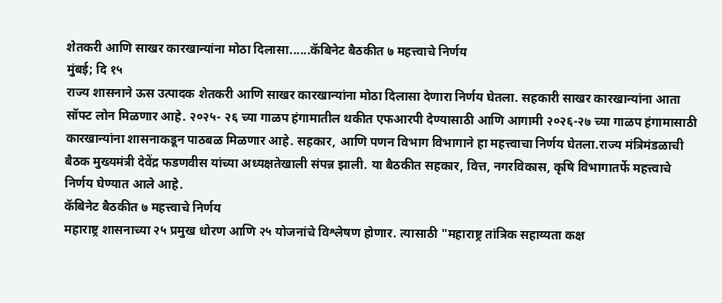शेतकरी आणि साखर कारखान्यांना मोठा दिलासा......कॅबिनेट बैठकीत ७ महत्त्वाचे निर्णय
मुंबई; दि १५
राज्य शासनाने ऊस उत्पादक शेतकरी आणि साखर कारखान्यांना मोठा दिलासा देणारा निर्णय घेतला. सहकारी साखर कारखान्यांना आता सॉफ्ट लोन मिळणार आहे. २०२५- २६ च्या गाळप हंगामातील थकीत एफआरपी देण्यासाठी आणि आगामी २०२६-२७ च्या गाळप हंगामासाठी कारखान्यांना शासनाकडून पाठबळ मिळणार आहे. सहकार, आणि पणन विभाग विभागाने हा महत्त्वाचा निर्णय घेतला.राज्य मंत्रिमंडळाची बैठक मुख्यमंत्री देवेंद्र फडणवीस यांच्या अध्यक्षतेखाली संपन्न झाली. या बैठकीत सहकार, वित्त, नगरविकास, कृषि विभागातर्फे महत्त्वाचे निर्णय घेण्यात आले आहे.
कॅबिनेट बैठकीत ७ महत्त्वाचे निर्णय
महाराष्ट्र शासनाच्या २५ प्रमुख धोरण आणि २५ योजनांचे विश्लेषण होणार. त्यासाठी "महाराष्ट्र तांत्रिक सहाय्यता कक्ष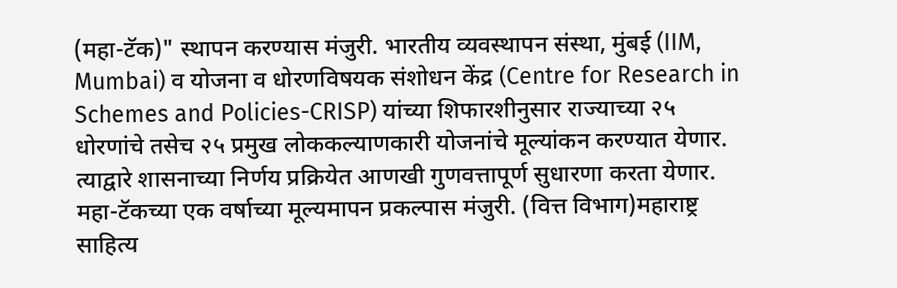(महा-टॅक)" स्थापन करण्यास मंजुरी. भारतीय व्यवस्थापन संस्था, मुंबई (IIM, Mumbai) व योजना व धोरणविषयक संशोधन केंद्र (Centre for Research in Schemes and Policies-CRISP) यांच्या शिफारशीनुसार राज्याच्या २५ धोरणांचे तसेच २५ प्रमुख लोककल्याणकारी योजनांचे मूल्यांकन करण्यात येणार. त्याद्वारे शासनाच्या निर्णय प्रक्रियेत आणखी गुणवत्तापूर्ण सुधारणा करता येणार. महा-टॅकच्या एक वर्षाच्या मूल्यमापन प्रकल्पास मंजुरी. (वित्त विभाग)महाराष्ट्र साहित्य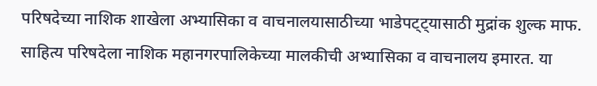परिषदेच्या नाशिक शाखेला अभ्यासिका व वाचनालयासाठीच्या भाडेपट्ट्यासाठी मुद्रांक शुल्क माफ. साहित्य परिषदेला नाशिक महानगरपालिकेच्या मालकीची अभ्यासिका व वाचनालय इमारत. या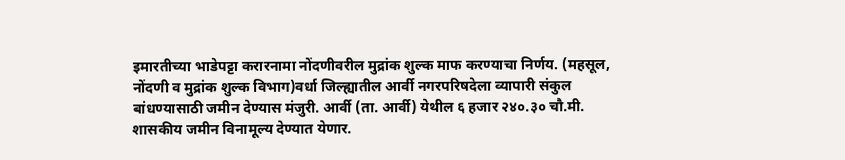इमारतीच्या भाडेपट्टा करारनामा नोंदणीवरील मुद्रांक शुल्क माफ करण्याचा निर्णय. (महसूल, नोंदणी व मुद्रांक शुल्क विभाग)वर्धा जिल्ह्यातील आर्वी नगरपरिषदेला व्यापारी संकुल बांधण्यासाठी जमीन देण्यास मंजुरी. आर्वी (ता. आर्वी) येथील ६ हजार २४०.३० चौ.मी. शासकीय जमीन विनामूल्य देण्यात येणार.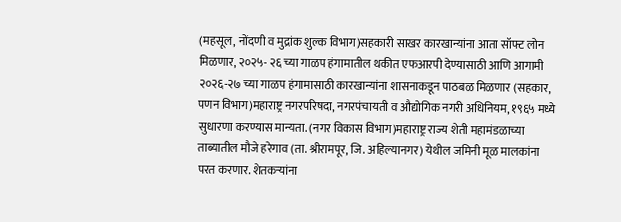(महसूल, नोंदणी व मुद्रांक शुल्क विभाग)सहकारी साखर कारखान्यांना आता सॉफ्ट लोन मिळणार, २०२५- २६ च्या गाळप हंगामातील थकीत एफआरपी देण्यासाठी आणि आगामी २०२६-२७ च्या गाळप हंगामासाठी कारखान्यांना शासनाकडून पाठबळ मिळणार (सहकार, पणन विभाग)महाराष्ट्र नगरपरिषदा, नगरपंचायती व औद्योगिक नगरी अधिनियम, १९६५ मध्ये सुधारणा करण्यास मान्यता. (नगर विकास विभाग)महाराष्ट्र राज्य शेती महामंडळाच्या ताब्यातील मौजे हरेगाव (ता. श्रीरामपूर, जि. अहिल्यानगर) येथील जमिनी मूळ मालकांना परत करणार. शेतकऱ्यांना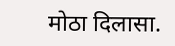मोठा दिलासा.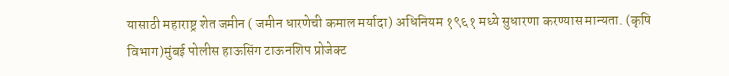यासाठी महाराष्ट्र शेत जमीन ( जमीन धारणेची कमाल मर्यादा) अधिनियम १९६१ मध्ये सुधारणा करण्यास मान्यता. (कृषि विभाग)मुंबई पोलीस हाऊसिंग टाऊनशिप प्रोजेक्ट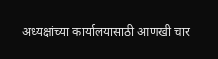अध्यक्षांच्या कार्यालयासाठी आणखी चार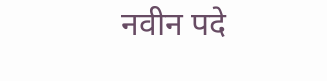नवीन पदे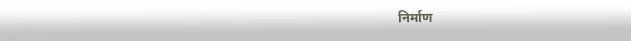निर्माण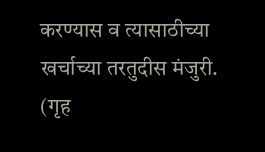करण्यास व त्यासाठीच्या खर्चाच्या तरतुदीस मंजुरी. (गृह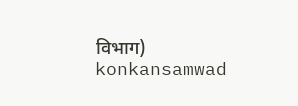विभाग)
konkansamwad